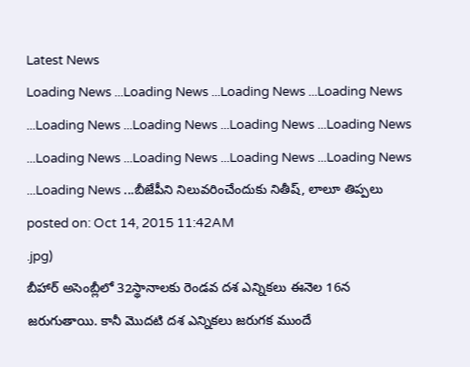Latest News
Loading News ...Loading News ...Loading News ...Loading News ...Loading News ...Loading News ...Loading News ...Loading News ...Loading News ...Loading News ...Loading News ...Loading News ...Loading News ...బీజేపీని నిలువరించేందుకు నితీష్, లాలూ తిప్పలు
posted on: Oct 14, 2015 11:42AM
.jpg)
బీహార్ అసెంబ్లీలో 32స్థానాలకు రెండవ దశ ఎన్నికలు ఈనెల 16న జరుగుతాయి. కానీ మొదటి దశ ఎన్నికలు జరుగక ముందే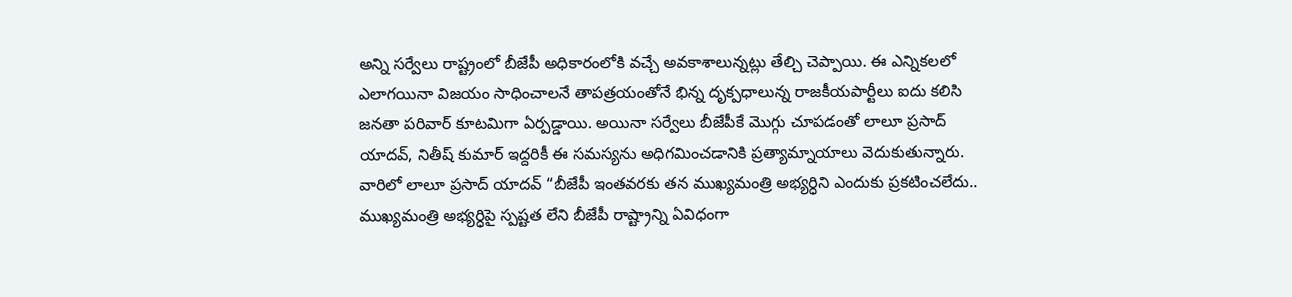అన్ని సర్వేలు రాష్ట్రంలో బీజేపీ అధికారంలోకి వచ్చే అవకాశాలున్నట్లు తేల్చి చెప్పాయి. ఈ ఎన్నికలలో ఎలాగయినా విజయం సాధించాలనే తాపత్రయంతోనే భిన్న దృక్పధాలున్న రాజకీయపార్టీలు ఐదు కలిసి జనతా పరివార్ కూటమిగా ఏర్పడ్డాయి. అయినా సర్వేలు బీజేపీకే మొగ్గు చూపడంతో లాలూ ప్రసాద్ యాదవ్, నితీష్ కుమార్ ఇద్దరికీ ఈ సమస్యను అధిగమించడానికి ప్రత్యామ్నాయాలు వెదుకుతున్నారు.
వారిలో లాలూ ప్రసాద్ యాదవ్ “బీజేపీ ఇంతవరకు తన ముఖ్యమంత్రి అభ్యర్ధిని ఎందుకు ప్రకటించలేదు.. ముఖ్యమంత్రి అభ్యర్ధిపై స్పష్టత లేని బీజేపీ రాష్ట్రాన్ని ఏవిధంగా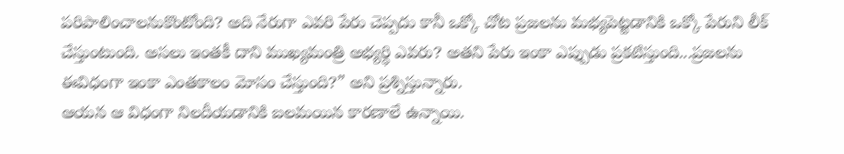పరిపాలించాలనుకొంటోంది? అది నేరుగా ఎవరి పేరు చెప్పదు కానీ ఒక్కో చోట ప్రజలను మభ్యపెట్టడానికి ఒక్కో పేరుని లీక్ చేస్తుంటుంది. అసలు ఇంతకీ దాని ముఖ్యమంత్రి అభ్యర్ధి ఎవరు? అతని పేరు ఇంకా ఎప్పుడు ప్రకటిస్తుంది...ప్రజలను ఈవిధంగా ఇంకా ఎంతకాలం మోసం చేస్తుంది?” అని ప్రశ్నిస్తున్నారు.
ఆయన ఆ విధంగా నిలదీయడానికి బలమయిన కారణాలే ఉన్నాయి.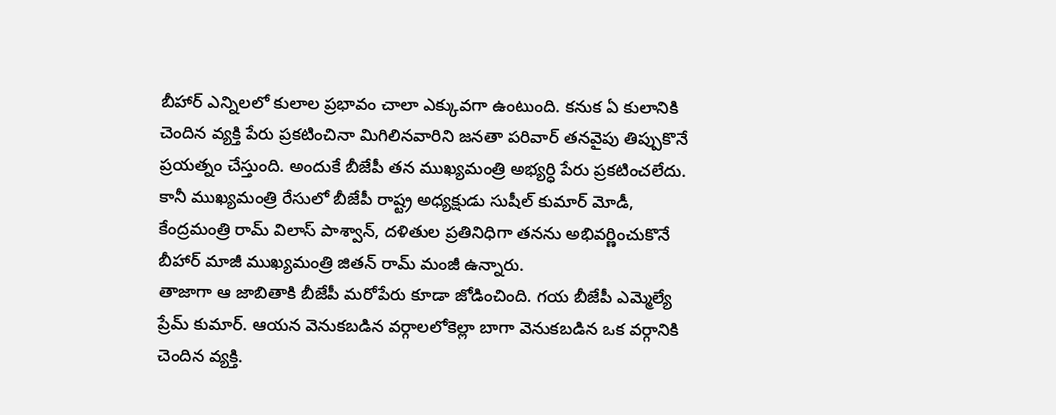బీహార్ ఎన్నిలలో కులాల ప్రభావం చాలా ఎక్కువగా ఉంటుంది. కనుక ఏ కులానికి చెందిన వ్యక్తి పేరు ప్రకటించినా మిగిలినవారిని జనతా పరివార్ తనవైపు తిప్పుకొనే ప్రయత్నం చేస్తుంది. అందుకే బీజేపీ తన ముఖ్యమంత్రి అభ్యర్ధి పేరు ప్రకటించలేదు. కానీ ముఖ్యమంత్రి రేసులో బీజేపీ రాష్ట్ర అధ్యక్షుడు సుషీల్ కుమార్ మోడీ, కేంద్రమంత్రి రామ్ విలాస్ పాశ్వాన్, దళితుల ప్రతినిధిగా తనను అభివర్ణించుకొనే బీహార్ మాజీ ముఖ్యమంత్రి జితన్ రామ్ మంజీ ఉన్నారు.
తాజాగా ఆ జాబితాకి బీజేపీ మరోపేరు కూడా జోడించింది. గయ బీజేపీ ఎమ్మెల్యే ప్రేమ్ కుమార్. ఆయన వెనుకబడిన వర్గాలలోకెల్లా బాగా వెనుకబడిన ఒక వర్గానికి చెందిన వ్యక్తి.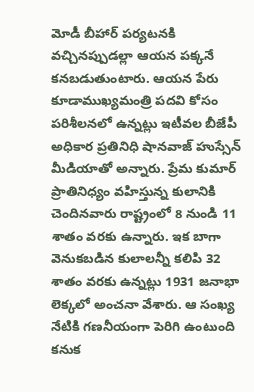మోడీ బీహార్ పర్యటనకి వచ్చినప్పుడల్లా ఆయన పక్కనే కనబడుతుంటారు. ఆయన పేరు కూడాముఖ్యమంత్రి పదవి కోసం పరిశీలనలో ఉన్నట్లు ఇటీవల బీజేపీ అధికార ప్రతినిధి షానవాజ్ హుస్సేన్ మీడియాతో అన్నారు. ప్రేమ కుమార్ ప్రాతినిధ్యం వహిస్తున్న కులానికి చెందినవారు రాష్ట్రంలో 8 నుండి 11 శాతం వరకు ఉన్నారు. ఇక బాగా వెనుకబడిన కులాలన్నీ కలిపి 32 శాతం వరకు ఉన్నట్లు 1931 జనాభా లెక్కలో అంచనా వేశారు. ఆ సంఖ్య నేటికి గణనీయంగా పెరిగి ఉంటుంది కనుక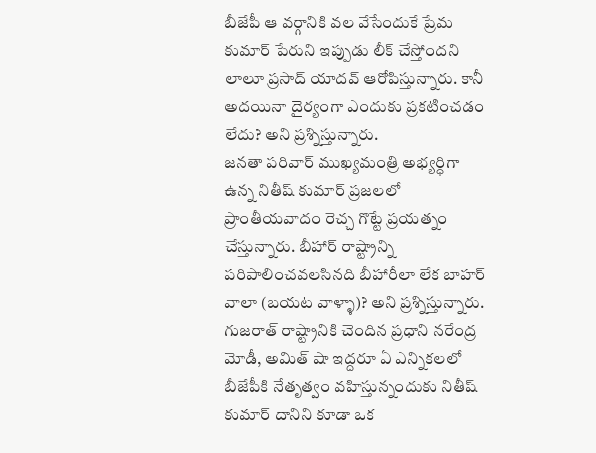బీజేపీ ఆ వర్గానికి వల వేసేందుకే ప్రేమ కుమార్ పేరుని ఇప్పుడు లీక్ చేస్తోందని లాలూ ప్రసాద్ యాదవ్ ఆరోపిస్తున్నారు. కానీ అదయినా దైర్యంగా ఎందుకు ప్రకటించడం లేదు? అని ప్రశ్నిస్తున్నారు.
జనతా పరివార్ ముఖ్యమంత్రి అభ్యర్ధిగా ఉన్న నితీష్ కుమార్ ప్రజలలో ప్రాంతీయవాదం రెచ్చ గొట్టే ప్రయత్నం చేస్తున్నారు. బీహార్ రాష్ట్రాన్ని పరిపాలించవలసినది బీహారీలా లేక బాహర్ వాలా (బయట వాళ్ళా)? అని ప్రశ్నిస్తున్నారు. గుజరాత్ రాష్ట్రానికి చెందిన ప్రధాని నరేంద్ర మోడీ, అమిత్ షా ఇద్దరూ ఏ ఎన్నికలలో బీజేపీకి నేతృత్వం వహిస్తున్నందుకు నితీష్ కుమార్ దానిని కూడా ఒక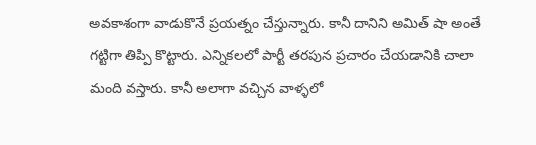అవకాశంగా వాడుకొనే ప్రయత్నం చేస్తున్నారు. కానీ దానిని అమిత్ షా అంతే గట్టిగా తిప్పి కొట్టారు. ఎన్నికలలో పార్టీ తరపున ప్రచారం చేయడానికి చాలా మంది వస్తారు. కానీ అలాగా వచ్చిన వాళ్ళలో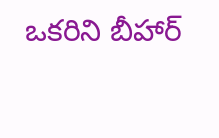ఒకరిని బీహార్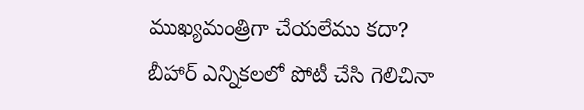ముఖ్యమంత్రిగా చేయలేము కదా? బీహార్ ఎన్నికలలో పోటీ చేసి గెలిచినా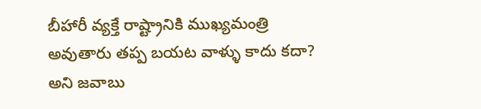బీహారీ వ్యక్తే రాష్ట్రానికి ముఖ్యమంత్రి అవుతారు తప్ప బయట వాళ్ళు కాదు కదా? అని జవాబు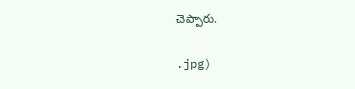చెప్పారు.


.jpg)